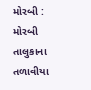મોરબી : મોરબી તાલુકાના તળાવીયા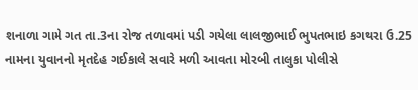શનાળા ગામે ગત તા.3ના રોજ તળાવમાં પડી ગયેલા લાલજીભાઈ ભુપતભાઇ કગથરા ઉ.25 નામના યુવાનનો મૃતદેહ ગઈકાલે સવારે મળી આવતા મોરબી તાલુકા પોલીસે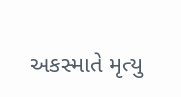અકસ્માતે મૃત્યુ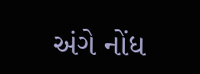અંગે નોંધ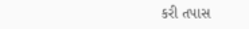કરી તપાસ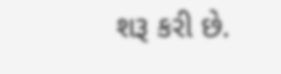શરૂ કરી છે.